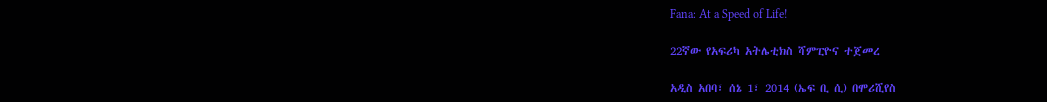Fana: At a Speed of Life!

22ኛው የአፍሪካ አትሌቲክስ ሻምፒዮና ተጀመረ

አዲስ አበባ፣ ሰኔ 1፣ 2014 (ኤፍ ቢ ሲ) በሞሪሺየስ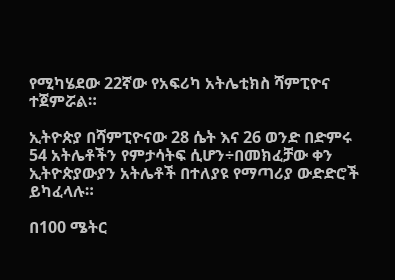የሚካሄደው 22ኛው የአፍሪካ አትሌቲክስ ሻምፒዮና ተጀምሯል።

ኢትዮጵያ በሻምፒዮናው 28 ሴት እና 26 ወንድ በድምሩ 54 አትሌቶችን የምታሳትፍ ሲሆን÷በመክፈቻው ቀን ኢትዮጵያውያን አትሌቶች በተለያዩ የማጣሪያ ውድድሮች ይካፈላሉ።

በ100 ሜትር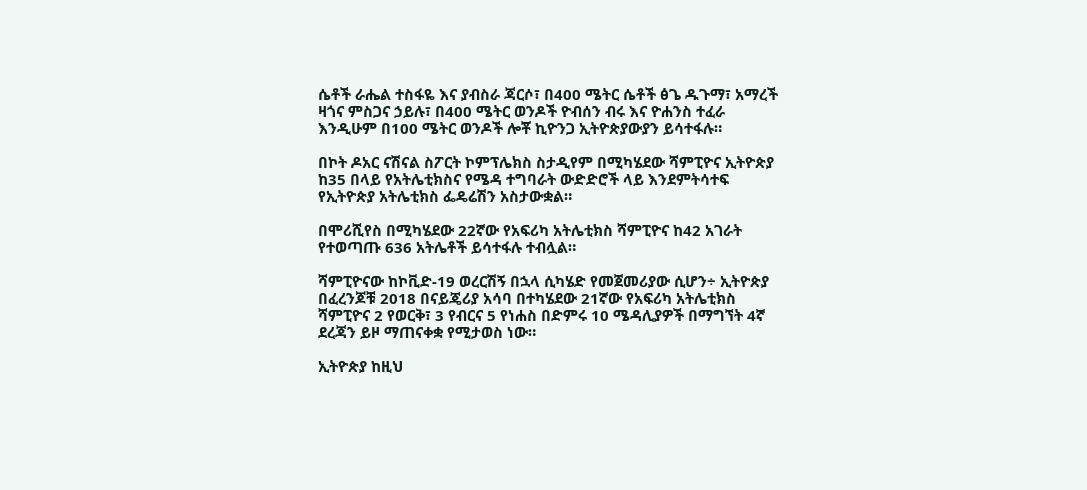ሴቶች ራሔል ተስፋዬ እና ያብስራ ጃርሶ፣ በ400 ሜትር ሴቶች ፅጌ ዱጉማ፣ አማረች ዛጎና ምስጋና ኃይሉ፣ በ400 ሜትር ወንዶች ዮብሰን ብሩ እና ዮሐንስ ተፈራ እንዲሁም በ100 ሜትር ወንዶች ሎቾ ኪዮንጋ ኢትዮጵያውያን ይሳተፋሉ።

በኮት ዶአር ናሽናል ስፖርት ኮምፕሌክስ ስታዲየም በሚካሄደው ሻምፒዮና ኢትዮጵያ ከ35 በላይ የአትሌቲክስና የሜዳ ተግባራት ውድድሮች ላይ እንደምትሳተፍ የኢትዮጵያ አትሌቲክስ ፌዴሬሽን አስታውቋል።

በሞሪሺየስ በሚካሄደው 22ኛው የአፍሪካ አትሌቲክስ ሻምፒዮና ከ42 አገራት የተወጣጡ 636 አትሌቶች ይሳተፋሉ ተብሏል።

ሻምፒዮናው ከኮቪድ-19 ወረርሽኝ በኋላ ሲካሄድ የመጀመሪያው ሲሆን÷ ኢትዮጵያ በፈረንጆቹ 2018 በናይጄሪያ አሳባ በተካሄደው 21ኛው የአፍሪካ አትሌቲክስ ሻምፒዮና 2 የወርቅ፣ 3 የብርና 5 የነሐስ በድምሩ 10 ሜዳሊያዎች በማግኘት 4ኛ ደረጃን ይዞ ማጠናቀቋ የሚታወስ ነው።

ኢትዮጵያ ከዚህ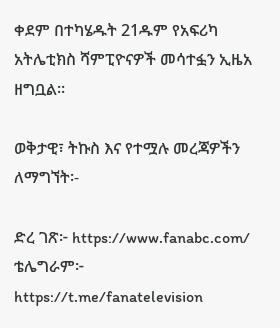ቀደም በተካሄዱት 21ዱም የአፍሪካ አትሌቲክስ ሻምፒዮናዎች መሳተፏን ኢዜአ ዘግቧል።

ወቅታዊ፣ ትኩስ እና የተሟሉ መረጃዎችን ለማግኘት፡-

ድረ ገጽ፦ https://www.fanabc.com/
ቴሌግራም፦ https://t.me/fanatelevision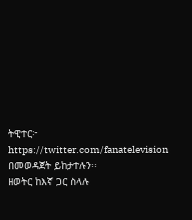ትዊተር፦ https://twitter.com/fanatelevision በመወዳጀት ይከታተሉን፡፡
ዘወትር ከእኛ ጋር ስላሉ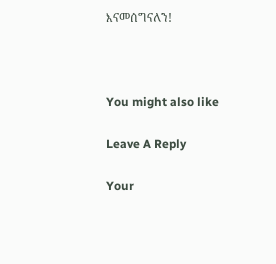እናመሰግናለን!



You might also like

Leave A Reply

Your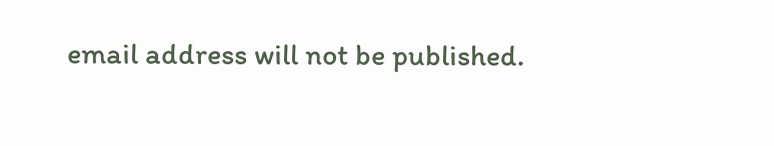email address will not be published.